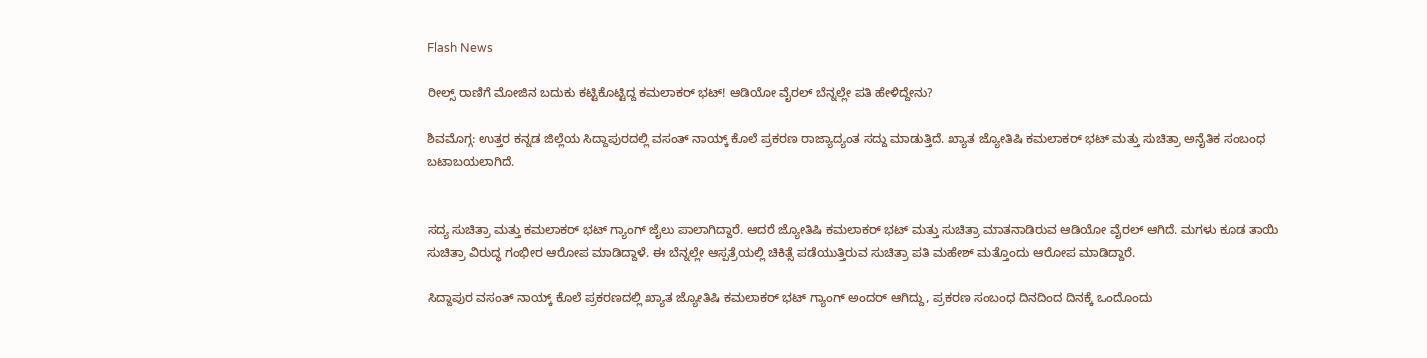Flash News

ರೀಲ್ಸ್ ರಾಣಿಗೆ ಮೋಜಿನ ಬದುಕು ಕಟ್ಟಿಕೊಟ್ಟಿದ್ದ ಕಮಲಾಕರ್ ಭಟ್! ಆಡಿಯೋ ವೈರಲ್ ಬೆನ್ನಲ್ಲೇ ಪತಿ ಹೇಳಿದ್ದೇನು?

ಶಿವಮೊಗ್ಗ: ಉತ್ತರ ಕನ್ನಡ ಜಿಲ್ಲೆಯ ಸಿದ್ದಾಪುರದಲ್ಲಿ ವಸಂತ್ ನಾಯ್ಕ್ ಕೊಲೆ ಪ್ರಕರಣ ರಾಜ್ಯಾದ್ಯಂತ ಸದ್ದು ಮಾಡುತ್ತಿದೆ. ಖ್ಯಾತ ಜ್ಯೋತಿಷಿ ಕಮಲಾಕರ್‌ ಭಟ್‌ ಮತ್ತು ಸುಚಿತ್ರಾ ಅನೈತಿಕ ಸಂಬಂಧ ಬಟಾಬಯಲಾಗಿದೆ.


ಸದ್ಯ ಸುಚಿತ್ರಾ ಮತ್ತು ಕಮಲಾಕರ್ ಭಟ್ ಗ್ಯಾಂಗ್ ಜೈಲು ಪಾಲಾಗಿದ್ದಾರೆ. ಆದರೆ ಜ್ಯೋತಿಷಿ ಕಮಲಾಕರ್‌ ಭಟ್‌‌ ಮತ್ತು ಸುಚಿತ್ರಾ ಮಾತನಾಡಿರುವ ಆಡಿಯೋ ವೈರಲ್‌ ಆಗಿದೆ. ಮಗಳು ಕೂಡ ತಾಯಿ ಸುಚಿತ್ರಾ ವಿರುದ್ಧ ಗಂಭೀರ ಆರೋಪ ಮಾಡಿದ್ದಾಳೆ. ಈ ಬೆನ್ನಲ್ಲೇ ಆಸ್ಪತ್ರೆಯಲ್ಲಿ ಚಿಕಿತ್ಸೆ ಪಡೆಯುತ್ತಿರುವ ಸುಚಿತ್ರಾ ಪತಿ ಮಹೇಶ್ ಮತ್ತೊಂದು ಆರೋಪ ಮಾಡಿದ್ದಾರೆ.

ಸಿದ್ದಾಪುರ ವಸಂತ್ ನಾಯ್ಕ್ ಕೊಲೆ ಪ್ರಕರಣದಲ್ಲಿ ಖ್ಯಾತ ಜ್ಯೋತಿಷಿ ಕಮಲಾಕರ್ ಭಟ್ ಗ್ಯಾಂಗ್ ಅಂದರ್ ಆಗಿದ್ದು, ಪ್ರಕರಣ ಸಂಬಂಧ ದಿನದಿಂದ ದಿನಕ್ಕೆ ಒಂದೊಂದು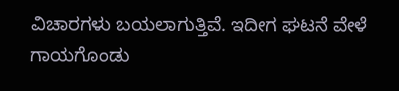ವಿಚಾರಗಳು ಬಯಲಾಗುತ್ತಿವೆ. ಇದೀಗ ಘಟನೆ ವೇಳೆ ಗಾಯಗೊಂಡು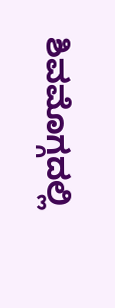ಶಿವಮೊಗ್ಗದಲ್ಲಿ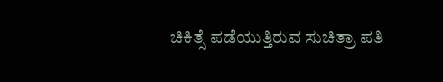ಚಿಕಿತ್ಸೆ ಪಡೆಯುತ್ತಿರುವ ಸುಚಿತ್ರಾ ಪತಿ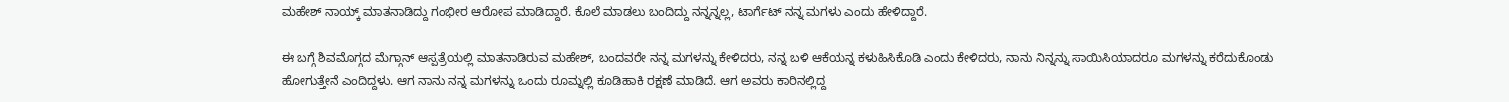ಮಹೇಶ್ ನಾಯ್ಕ್ ಮಾತನಾಡಿದ್ದು ಗಂಭೀರ ಆರೋಪ ಮಾಡಿದ್ದಾರೆ. ಕೊಲೆ ಮಾಡಲು ಬಂದಿದ್ದು ನನ್ನನ್ನಲ್ಲ, ಟಾರ್ಗೆಟ್ ನನ್ನ ಮಗಳು ಎಂದು ಹೇಳಿದ್ದಾರೆ.

ಈ ಬಗ್ಗೆ ಶಿವಮೊಗ್ಗದ ಮೆಗ್ಗಾನ್ ಆಸ್ಪತ್ರೆಯಲ್ಲಿ ಮಾತನಾಡಿರುವ ಮಹೇಶ್, ಬಂದವರೇ ನನ್ನ ಮಗಳನ್ನು ಕೇಳಿದರು, ನನ್ನ ಬಳಿ ಆಕೆಯನ್ನ ಕಳುಹಿಸಿಕೊಡಿ ಎಂದು ಕೇಳಿದರು, ನಾನು ನಿನ್ನನ್ನು ಸಾಯಿಸಿಯಾದರೂ ಮಗಳನ್ನು ಕರೆದುಕೊಂಡು ಹೋಗುತ್ತೇನೆ ಎಂದಿದ್ದಳು. ಆಗ ನಾನು ನನ್ನ ಮಗಳನ್ನು ಒಂದು ರೂಮ್ನಲ್ಲಿ ಕೂಡಿಹಾಕಿ ರಕ್ಷಣೆ ಮಾಡಿದೆ. ಆಗ ಅವರು ಕಾರಿನಲ್ಲಿದ್ದ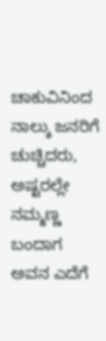ಚಾಕುವಿನಿಂದ ನಾಲ್ಕು ಜನರಿಗೆ ಚುಚ್ಚಿದರು, ಅಷ್ಟರಲ್ಲೇ ನಮ್ಮಣ್ಣ ಬಂದಾಗ ಅವನ ಎದೆಗೆ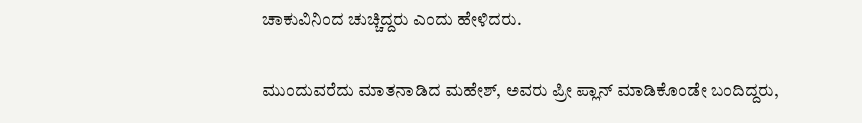ಚಾಕುವಿನಿಂದ ಚುಚ್ಚಿದ್ದರು ಎಂದು ಹೇಳಿದರು.

ಮುಂದುವರೆದು ಮಾತನಾಡಿದ ಮಹೇಶ್, ಅವರು ಪ್ರೀ ಪ್ಲಾನ್ ಮಾಡಿಕೊಂಡೇ ಬಂದಿದ್ದರು,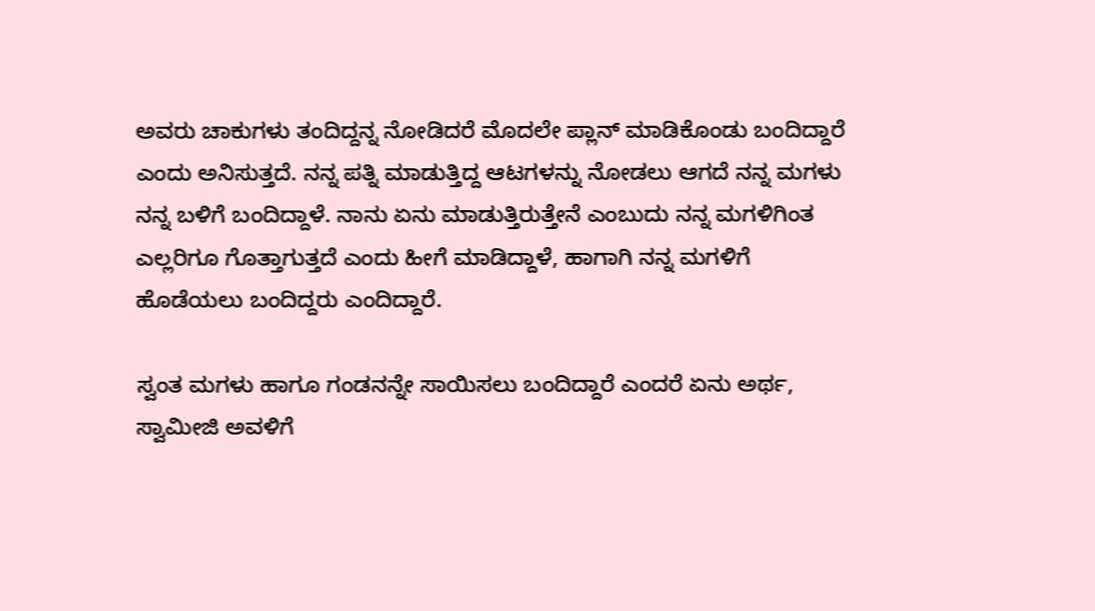ಅವರು ಚಾಕುಗಳು ತಂದಿದ್ದನ್ನ ನೋಡಿದರೆ ಮೊದಲೇ ಪ್ಲಾನ್ ಮಾಡಿಕೊಂಡು ಬಂದಿದ್ದಾರೆ ಎಂದು ಅನಿಸುತ್ತದೆ. ನನ್ನ ಪತ್ನಿ ಮಾಡುತ್ತಿದ್ದ ಆಟಗಳನ್ನು ನೋಡಲು ಆಗದೆ ನನ್ನ ಮಗಳು ನನ್ನ ಬಳಿಗೆ ಬಂದಿದ್ದಾಳೆ. ನಾನು ಏನು ಮಾಡುತ್ತಿರುತ್ತೇನೆ ಎಂಬುದು ನನ್ನ ಮಗಳಿಗಿಂತ ಎಲ್ಲರಿಗೂ ಗೊತ್ತಾಗುತ್ತದೆ ಎಂದು ಹೀಗೆ ಮಾಡಿದ್ದಾಳೆ, ಹಾಗಾಗಿ ನನ್ನ ಮಗಳಿಗೆ ಹೊಡೆಯಲು ಬಂದಿದ್ದರು ಎಂದಿದ್ದಾರೆ.

ಸ್ವಂತ ಮಗಳು ಹಾಗೂ ಗಂಡನನ್ನೇ ಸಾಯಿಸಲು ಬಂದಿದ್ದಾರೆ ಎಂದರೆ ಏನು ಅರ್ಥ, ಸ್ವಾಮೀಜಿ ಅವಳಿಗೆ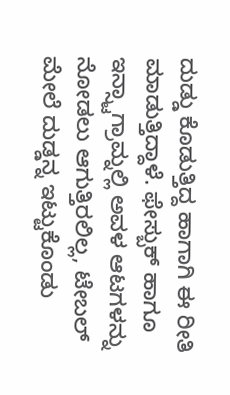ದುಡ್ಡು ಕೊಡುತ್ತಿದ್ದ ಹಾಗಾಗಿ ಈ ರೀತಿ ಮಾಡುತ್ತಿದ್ದಾಳೆ. ಫೇಸ್ಬುಕ್ ಹಾಗೂ ಇನ್ಸ್ಟಾಗ್ರಾಮ್ನಲ್ಲಿ ಅವಳ ಆಟಗಳನ್ನು ನೋಡಲು ಆಗುತ್ತಿರಲಿಲ್ಲ, ಟೇಬಲ್ ಮೇಲೆ ದುಡ್ಡನ್ನ ಇಟ್ಟುಕೊಂಡು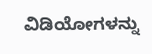ವಿಡಿಯೋಗಳನ್ನು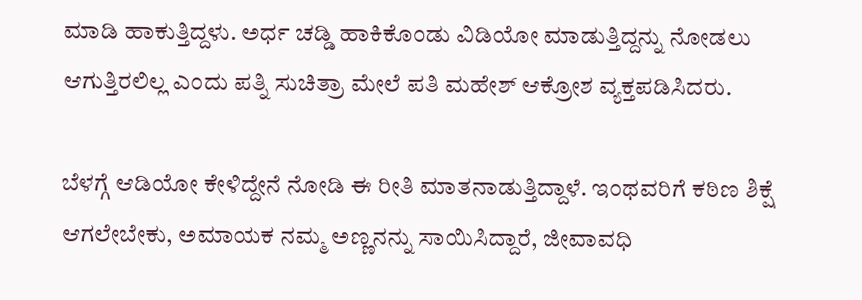ಮಾಡಿ ಹಾಕುತ್ತಿದ್ದಳು. ಅರ್ಧ ಚಡ್ಡಿ ಹಾಕಿಕೊಂಡು ವಿಡಿಯೋ ಮಾಡುತ್ತಿದ್ದನ್ನು ನೋಡಲು ಆಗುತ್ತಿರಲಿಲ್ಲ ಎಂದು ಪತ್ನಿ ಸುಚಿತ್ರಾ ಮೇಲೆ ಪತಿ ಮಹೇಶ್ ಆಕ್ರೋಶ ವ್ಯಕ್ತಪಡಿಸಿದರು.

ಬೆಳಗ್ಗೆ ಆಡಿಯೋ ಕೇಳಿದ್ದೇನೆ ನೋಡಿ ಈ ರೀತಿ ಮಾತನಾಡುತ್ತಿದ್ದಾಳೆ. ಇಂಥವರಿಗೆ ಕಠಿಣ ಶಿಕ್ಷೆ ಆಗಲೇಬೇಕು, ಅಮಾಯಕ ನಮ್ಮ ಅಣ್ಣನನ್ನು ಸಾಯಿಸಿದ್ದಾರೆ, ಜೀವಾವಧಿ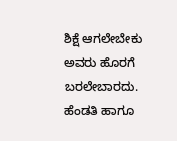ಶಿಕ್ಷೆ ಆಗಲೇಬೇಕು ಅವರು ಹೊರಗೆ ಬರಲೇಬಾರದು. ಹೆಂಡತಿ ಹಾಗೂ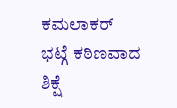ಕಮಲಾಕರ್ ಭಟ್ಗೆ ಕಠಿಣವಾದ ಶಿಕ್ಷೆ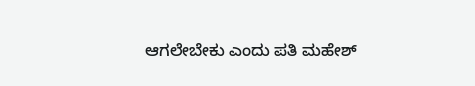ಆಗಲೇಬೇಕು ಎಂದು ಪತಿ ಮಹೇಶ್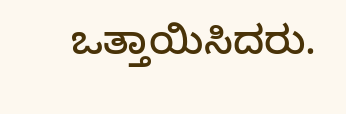ಒತ್ತಾಯಿಸಿದರು.